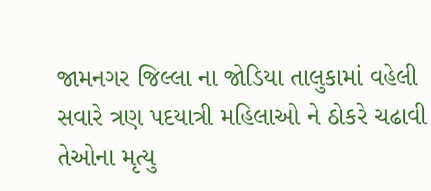જામનગર જિલ્લા ના જોડિયા તાલુકામાં વહેલી સવારે ત્રણ પદયાત્રી મહિલાઓ ને ઠોકરે ચઢાવી તેઓના મૃત્યુ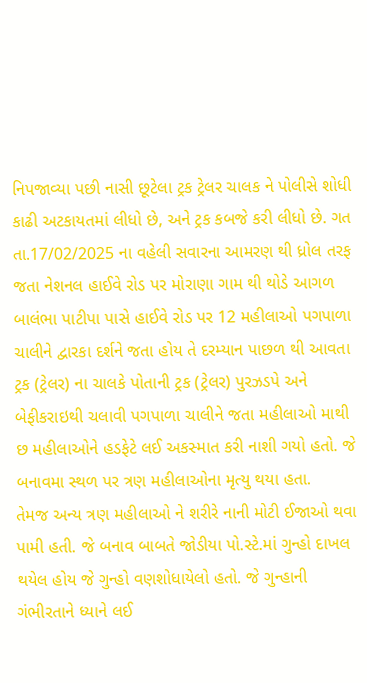નિપજાવ્યા પછી નાસી છૂટેલા ટ્રક ટ્રેલર ચાલક ને પોલીસે શોધી કાઢી અટકાયતમાં લીધો છે, અને ટ્રક કબજે કરી લીધો છે. ગત તા.17/02/2025 ના વહેલી સવારના આમરણ થી ધ્રોલ તરફ જતા નેશનલ હાઈવે રોડ પર મોરાણા ગામ થી થોડે આગળ બાલંભા પાટીપા પાસે હાઈવે રોડ પર 12 મહીલાઓ પગપાળા ચાલીને દ્વારકા દર્શને જતા હોય તે દરમ્યાન પાછળ થી આવતા ટ્રક (ટ્રેલર) ના ચાલકે પોતાની ટ્રક (ટ્રેલર) પુરઝડપે અને બેફીકરાઇથી ચલાવી પગપાળા ચાલીને જતા મહીલાઓ માથી છ મહીલાઓને હડફેટે લઈ અકસ્માત કરી નાશી ગયો હતો. જે બનાવમા સ્થળ પર ત્રણ મહીલાઓના મૃત્યુ થયા હતા.
તેમજ અન્ય ત્રણ મહીલાઓ ને શરીરે નાની મોટી ઈજાઓ થવા પામી હતી. જે બનાવ બાબતે જોડીયા પો.સ્ટે.માં ગુન્હો દાખલ થયેલ હોય જે ગુન્હો વણશોધાયેલો હતો. જે ગુન્હાની ગંભીરતાને ધ્યાને લઈ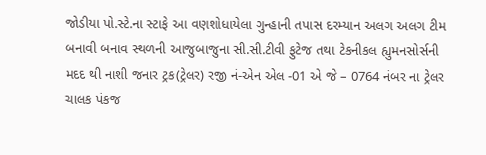જોડીયા પો.સ્ટે.ના સ્ટાફે આ વણશોધાયેલા ગુન્હાની તપાસ દરમ્યાન અલગ અલગ ટીમ બનાવી બનાવ સ્થળની આજુબાજુના સી.સી.ટીવી ફુટેજ તથા ટેકનીકલ હ્યુમનસોર્સની મદદ થી નાશી જનાર ટ્રક(ટ્રેલર) રજી નં-એન એલ -01 એ જે – 0764 નંબર ના ટ્રેલર ચાલક પંકજ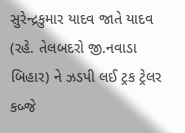સુરેન્દ્રકુમાર યાદવ જાતે યાદવ (રહે. તેલબદરો જી.નવાડા બિહાર) ને ઝડપી લઈ ટ્રક ટ્રેલર કબ્જે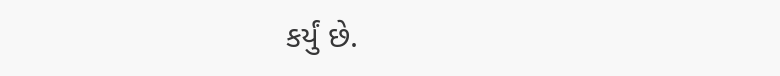કર્યું છે.